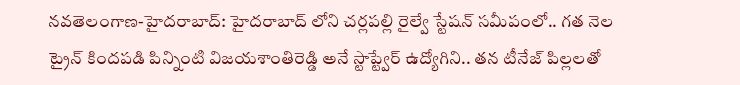నవతెలంగాణ-హైదరాబాద్: హైదరాబాద్ లోని చర్లపల్లి రైల్వే స్టేషన్ సమీపంలో.. గత నెల ట్రైన్ కిందపడి పిన్నింటి విజయశాంతిరెడ్డి అనే స్టాప్ట్వేర్ ఉద్యోగిని.. తన టీనేజ్ పిల్లలతో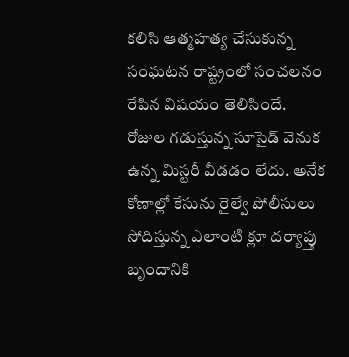కలిసి ఆత్మహత్య చేసుకున్న సంఘటన రాష్ట్రంలో సంచలనం రేపిన విషయం తెలిసిందే. రోజుల గడుస్తున్న సూసైడ్ వెనుక ఉన్న మిస్టరీ వీడడం లేదు. అనేక కోణాల్లో కేసును రైల్వే పోలీసులు సోదిస్తున్న ఎలాంటి క్లూ దర్యాప్తు బృందానికి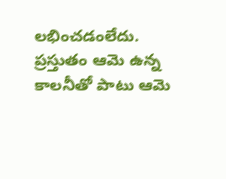లభించడంలేదు. ప్రస్తుతం ఆమె ఉన్న కాలనీతో పాటు ఆమె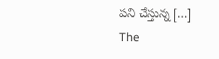పని చేస్తున్న […]
The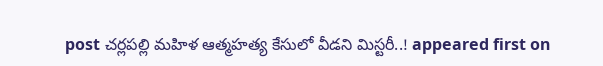post చర్లపల్లి మహిళ ఆత్మహత్య కేసులో వీడని మిస్టరీ..! appeared first on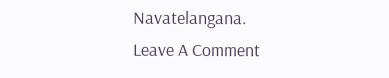Navatelangana.
Leave A Comment